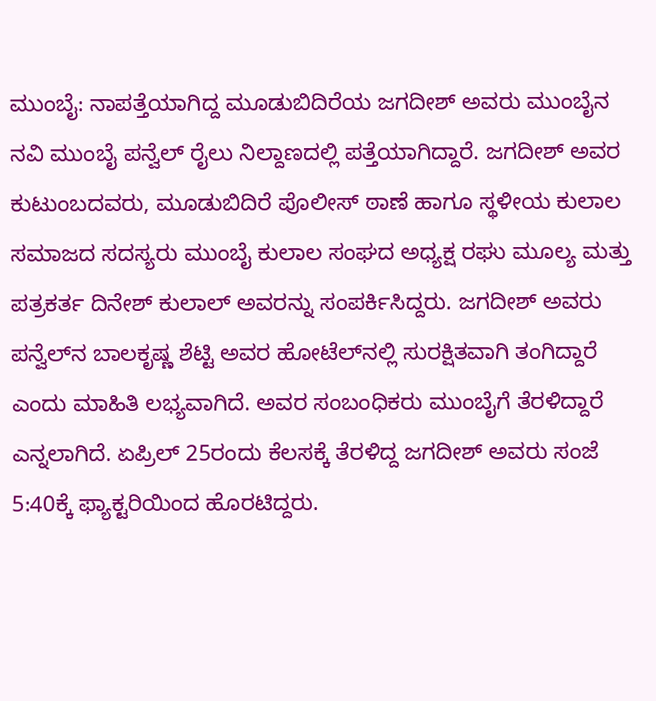ಮುಂಬೈ: ನಾಪತ್ತೆಯಾಗಿದ್ದ ಮೂಡುಬಿದಿರೆಯ ಜಗದೀಶ್ ಅವರು ಮುಂಬೈನ ನವಿ ಮುಂಬೈ ಪನ್ವೆಲ್ ರೈಲು ನಿಲ್ದಾಣದಲ್ಲಿ ಪತ್ತೆಯಾಗಿದ್ದಾರೆ. ಜಗದೀಶ್ ಅವರ ಕುಟುಂಬದವರು, ಮೂಡುಬಿದಿರೆ ಪೊಲೀಸ್ ಠಾಣೆ ಹಾಗೂ ಸ್ಥಳೀಯ ಕುಲಾಲ ಸಮಾಜದ ಸದಸ್ಯರು ಮುಂಬೈ ಕುಲಾಲ ಸಂಘದ ಅಧ್ಯಕ್ಷ ರಘು ಮೂಲ್ಯ ಮತ್ತು ಪತ್ರಕರ್ತ ದಿನೇಶ್ ಕುಲಾಲ್ ಅವರನ್ನು ಸಂಪರ್ಕಿಸಿದ್ದರು. ಜಗದೀಶ್ ಅವರು ಪನ್ವೆಲ್‌ನ ಬಾಲಕೃಷ್ಣ ಶೆಟ್ಟಿ ಅವರ ಹೋಟೆಲ್‌ನಲ್ಲಿ ಸುರಕ್ಷಿತವಾಗಿ ತಂಗಿದ್ದಾರೆ ಎಂದು ಮಾಹಿತಿ ಲಭ್ಯವಾಗಿದೆ. ಅವರ ಸಂಬಂಧಿಕರು ಮುಂಬೈಗೆ ತೆರಳಿದ್ದಾರೆ ಎನ್ನಲಾಗಿದೆ. ಏಪ್ರಿಲ್ 25ರಂದು ಕೆಲಸಕ್ಕೆ ತೆರಳಿದ್ದ ಜಗದೀಶ್ ಅವರು ಸಂಜೆ 5:40ಕ್ಕೆ ಫ್ಯಾಕ್ಟರಿಯಿಂದ ಹೊರಟಿದ್ದರು.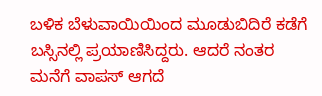ಬಳಿಕ ಬೆಳುವಾಯಿಯಿಂದ ಮೂಡುಬಿದಿರೆ ಕಡೆಗೆ ಬಸ್ಸಿನಲ್ಲಿ ಪ್ರಯಾಣಿಸಿದ್ದರು. ಆದರೆ ನಂತರ ಮನೆಗೆ ವಾಪಸ್ ಆಗದೆ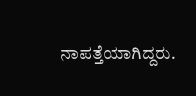ನಾಪತ್ತೆಯಾಗಿದ್ದರು.